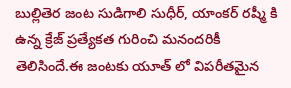బుల్లితెర జంట సుడిగాలి సుధీర్, యాంకర్ రష్మీ కి ఉన్న క్రేజ్ ప్రత్యేకత గురించి మనందరికీ తెలిసిందే.ఈ జంటకు యూత్ లో విపరీతమైన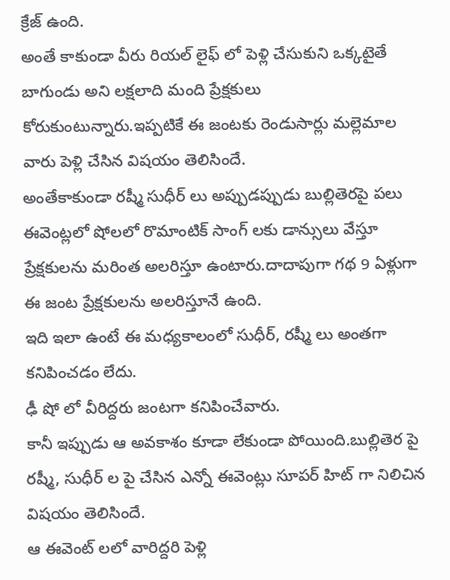క్రేజ్ ఉంది.
అంతే కాకుండా వీరు రియల్ లైఫ్ లో పెళ్లి చేసుకుని ఒక్కటైతే బాగుండు అని లక్షలాది మంది ప్రేక్షకులు కోరుకుంటున్నారు.ఇప్పటికే ఈ జంటకు రెండుసార్లు మల్లెమాల వారు పెళ్లి చేసిన విషయం తెలిసిందే.
అంతేకాకుండా రష్మీ సుధీర్ లు అప్పుడప్పుడు బుల్లితెరపై పలు ఈవెంట్లలో షోలలో రొమాంటిక్ సాంగ్ లకు డాన్సులు వేస్తూ ప్రేక్షకులను మరింత అలరిస్తూ ఉంటారు.దాదాపుగా గథ 9 ఏళ్లుగా ఈ జంట ప్రేక్షకులను అలరిస్తూనే ఉంది.
ఇది ఇలా ఉంటే ఈ మధ్యకాలంలో సుధీర్, రష్మీ లు అంతగా కనిపించడం లేదు.
ఢీ షో లో వీరిద్దరు జంటగా కనిపించేవారు.
కానీ ఇప్పుడు ఆ అవకాశం కూడా లేకుండా పోయింది.బుల్లితెర పై రష్మీ, సుధీర్ ల పై చేసిన ఎన్నో ఈవెంట్లు సూపర్ హిట్ గా నిలిచిన విషయం తెలిసిందే.
ఆ ఈవెంట్ లలో వారిద్దరి పెళ్లి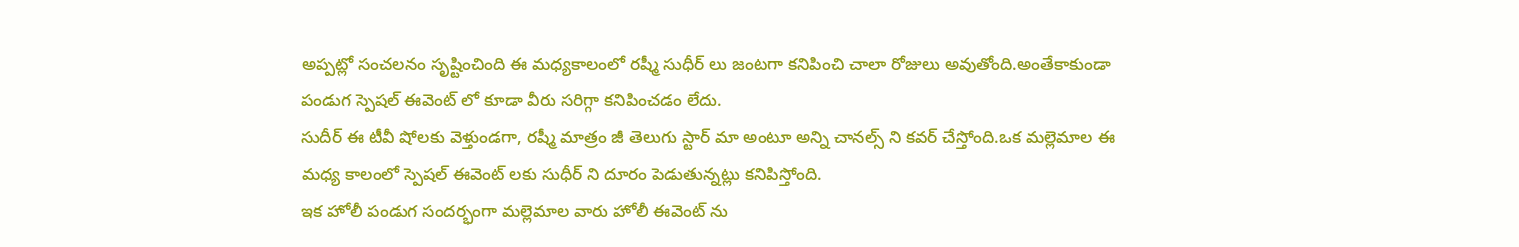అప్పట్లో సంచలనం సృష్టించింది ఈ మధ్యకాలంలో రష్మీ సుధీర్ లు జంటగా కనిపించి చాలా రోజులు అవుతోంది.అంతేకాకుండా పండుగ స్పెషల్ ఈవెంట్ లో కూడా వీరు సరిగ్గా కనిపించడం లేదు.
సుదీర్ ఈ టీవీ షోలకు వెళ్తుండగా, రష్మీ మాత్రం జీ తెలుగు స్టార్ మా అంటూ అన్ని చానల్స్ ని కవర్ చేస్తోంది.ఒక మల్లెమాల ఈ మధ్య కాలంలో స్పెషల్ ఈవెంట్ లకు సుధీర్ ని దూరం పెడుతున్నట్లు కనిపిస్తోంది.
ఇక హోలీ పండుగ సందర్భంగా మల్లెమాల వారు హోలీ ఈవెంట్ ను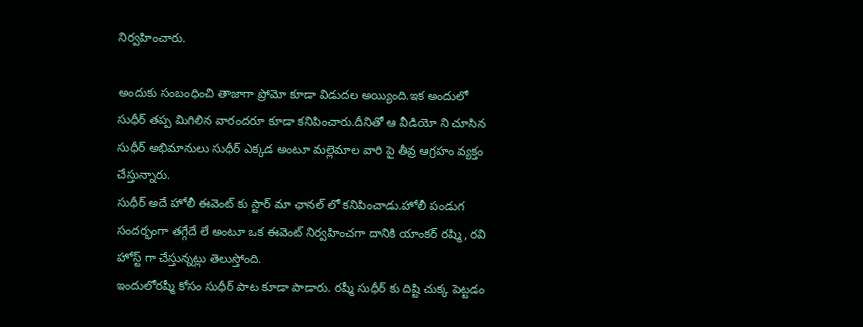నిర్వహించారు.

అందుకు సంబంధించి తాజాగా ప్రోమో కూడా విడుదల అయ్యింది.ఇక అందులో సుధీర్ తప్ప మిగిలిన వారందరూ కూడా కనిపించారు.దీనితో ఆ వీడియో ని చూసిన సుధీర్ అభిమానులు సుధీర్ ఎక్కడ అంటూ మల్లెమాల వారి పై తీవ్ర ఆగ్రహం వ్యక్తం చేస్తున్నారు.
సుధీర్ అదే హోలీ ఈవెంట్ కు స్టార్ మా ఛానల్ లో కనిపించాడు.హోలీ పండుగ సందర్భంగా తగ్గేదే లే అంటూ ఒక ఈవెంట్ నిర్వహించగా దానికి యాంకర్ రష్మి, రవి హోస్ట్ గా చేస్తున్నట్లు తెలుస్తోంది.
ఇందులోరష్మీ కోసం సుధీర్ పాట కూడా పాడారు. రష్మీ సుధీర్ కు దిష్టి చుక్క పెట్టడం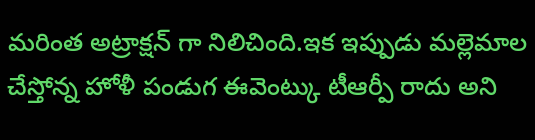మరింత అట్రాక్షన్ గా నిలిచింది.ఇక ఇప్పుడు మల్లెమాల చేస్తోన్న హోళీ పండుగ ఈవెంట్కు టీఆర్పీ రాదు అని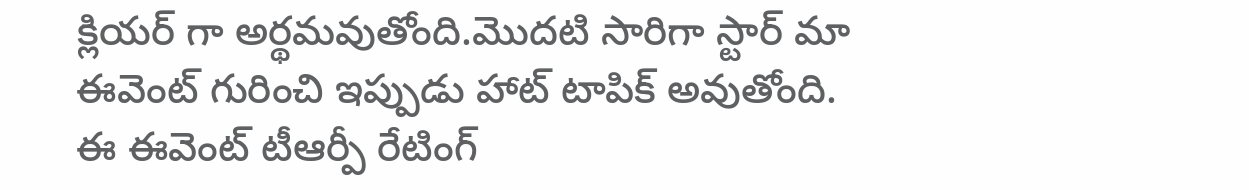క్లియర్ గా అర్థమవుతోంది.మొదటి సారిగా స్టార్ మా ఈవెంట్ గురించి ఇప్పుడు హాట్ టాపిక్ అవుతోంది.
ఈ ఈవెంట్ టీఆర్పీ రేటింగ్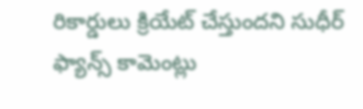రికార్డులు క్రియేట్ చేస్తుందని సుధీర్ ఫ్యాన్స్ కామెంట్లు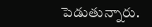పెడుతున్నారు.